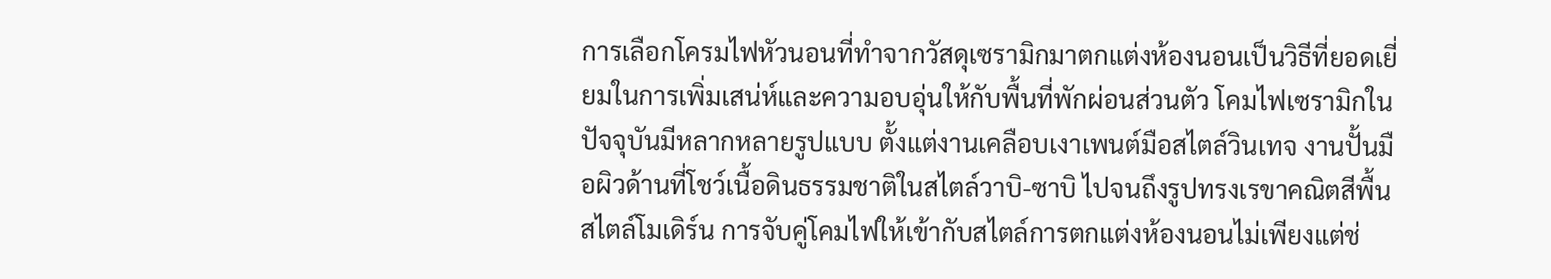การเลือกโครมไฟหัวนอนที่ทำจากวัสดุเซรามิกมาตกแต่งห้องนอนเป็นวิธีที่ยอดเยี่ยมในการเพิ่มเสน่ห์และความอบอุ่นให้กับพื้นที่พักผ่อนส่วนตัว โคมไฟเซรามิกในปัจจุบันมีหลากหลายรูปแบบ ตั้งแต่งานเคลือบเงาเพนต์มือสไตล์วินเทจ งานปั้นมือผิวด้านที่โชว์เนื้อดินธรรมชาติในสไตล์วาบิ-ซาบิ ไปจนถึงรูปทรงเรขาคณิตสีพื้นสไตล์โมเดิร์น การจับคู่โคมไฟให้เข้ากับสไตล์การตกแต่งห้องนอนไม่เพียงแต่ช่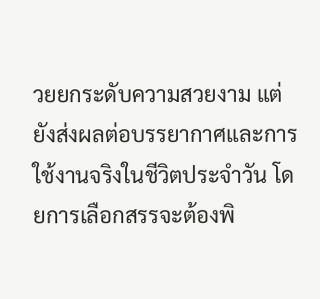วยยกระดับความสวยงาม แต่ยังส่งผลต่อบรรยากาศและการใช้งานจริงในชีวิตประจำวัน โดยการเลือกสรรจะต้องพิ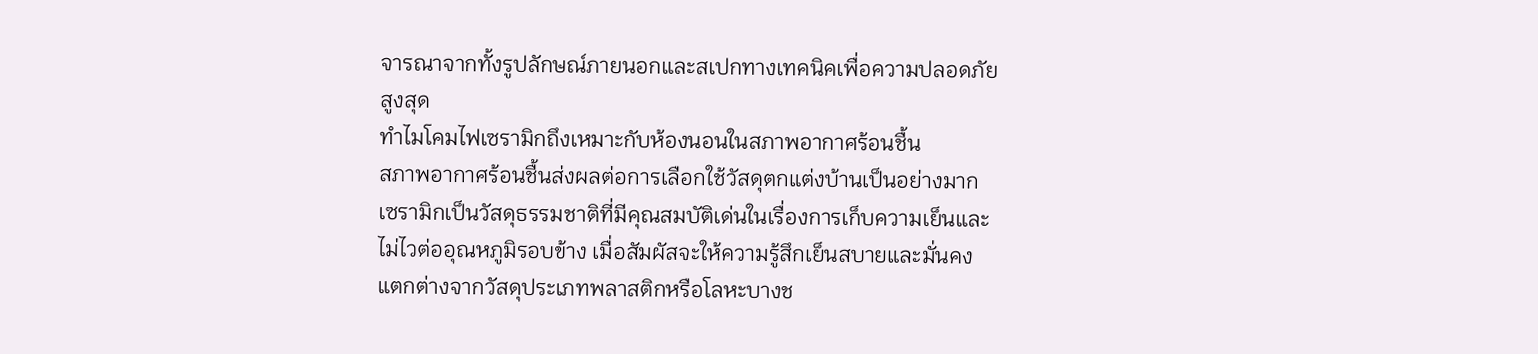จารณาจากทั้งรูปลักษณ์ภายนอกและสเปกทางเทคนิคเพื่อความปลอดภัยสูงสุด
ทำไมโคมไฟเซรามิกถึงเหมาะกับห้องนอนในสภาพอากาศร้อนชื้น
สภาพอากาศร้อนชื้นส่งผลต่อการเลือกใช้วัสดุตกแต่งบ้านเป็นอย่างมาก เซรามิกเป็นวัสดุธรรมชาติที่มีคุณสมบัติเด่นในเรื่องการเก็บความเย็นและไม่ไวต่ออุณหภูมิรอบข้าง เมื่อสัมผัสจะให้ความรู้สึกเย็นสบายและมั่นคง แตกต่างจากวัสดุประเภทพลาสติกหรือโลหะบางช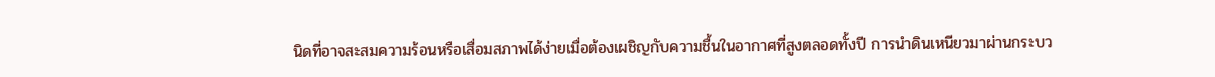นิดที่อาจสะสมความร้อนหรือเสื่อมสภาพได้ง่ายเมื่อต้องเผชิญกับความชื้นในอากาศที่สูงตลอดทั้งปี การนำดินเหนียวมาผ่านกระบว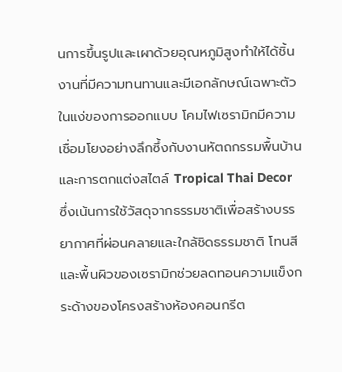นการขึ้นรูปและเผาด้วยอุณหภูมิสูงทำให้ได้ชิ้นงานที่มีความทนทานและมีเอกลักษณ์เฉพาะตัว
ในแง่ของการออกแบบ โคมไฟเซรามิกมีความเชื่อมโยงอย่างลึกซึ้งกับงานหัตถกรรมพื้นบ้านและการตกแต่งสไตล์ Tropical Thai Decor ซึ่งเน้นการใช้วัสดุจากธรรมชาติเพื่อสร้างบรรยากาศที่ผ่อนคลายและใกล้ชิดธรรมชาติ โทนสีและพื้นผิวของเซรามิกช่วยลดทอนความแข็งกระด้างของโครงสร้างห้องคอนกรีต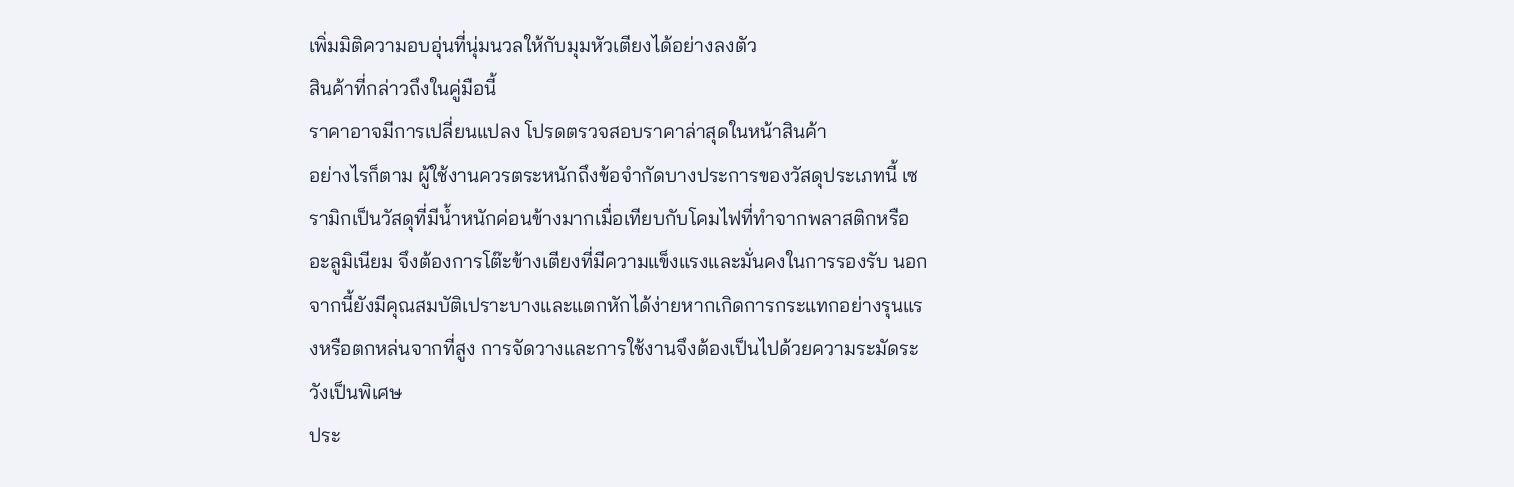เพิ่มมิติความอบอุ่นที่นุ่มนวลให้กับมุมหัวเตียงได้อย่างลงตัว
สินค้าที่กล่าวถึงในคู่มือนี้
ราคาอาจมีการเปลี่ยนแปลง โปรดตรวจสอบราคาล่าสุดในหน้าสินค้า
อย่างไรก็ตาม ผู้ใช้งานควรตระหนักถึงข้อจำกัดบางประการของวัสดุประเภทนี้ เซรามิกเป็นวัสดุที่มีน้ำหนักค่อนข้างมากเมื่อเทียบกับโคมไฟที่ทำจากพลาสติกหรืออะลูมิเนียม จึงต้องการโต๊ะข้างเตียงที่มีความแข็งแรงและมั่นคงในการรองรับ นอกจากนี้ยังมีคุณสมบัติเปราะบางและแตกหักได้ง่ายหากเกิดการกระแทกอย่างรุนแรงหรือตกหล่นจากที่สูง การจัดวางและการใช้งานจึงต้องเป็นไปด้วยความระมัดระวังเป็นพิเศษ
ประ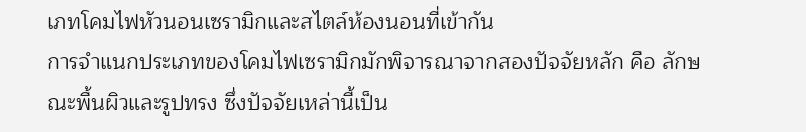เภทโคมไฟหัวนอนเซรามิกและสไตล์ห้องนอนที่เข้ากัน
การจำแนกประเภทของโคมไฟเซรามิกมักพิจารณาจากสองปัจจัยหลัก คือ ลักษณะพื้นผิวและรูปทรง ซึ่งปัจจัยเหล่านี้เป็น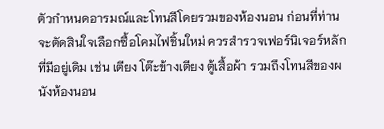ตัวกำหนดอารมณ์และโทนสีโดยรวมของห้องนอน ก่อนที่ท่านจะตัดสินใจเลือกซื้อโคมไฟชิ้นใหม่ ควรสำรวจเฟอร์นิเจอร์หลักที่มีอยู่เดิม เช่น เตียง โต๊ะข้างเตียง ตู้เสื้อผ้า รวมถึงโทนสีของผนังห้องนอน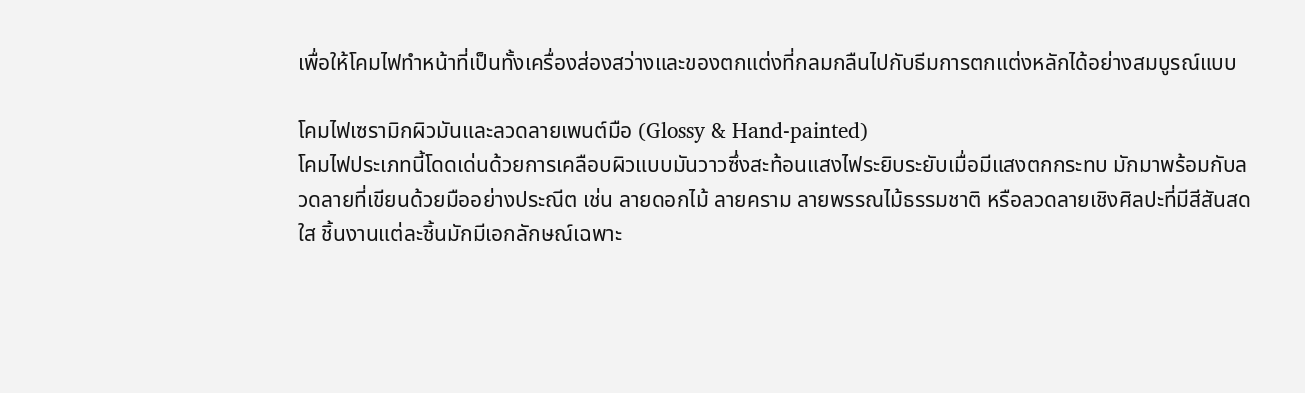เพื่อให้โคมไฟทำหน้าที่เป็นทั้งเครื่องส่องสว่างและของตกแต่งที่กลมกลืนไปกับธีมการตกแต่งหลักได้อย่างสมบูรณ์แบบ

โคมไฟเซรามิกผิวมันและลวดลายเพนต์มือ (Glossy & Hand-painted)
โคมไฟประเภทนี้โดดเด่นด้วยการเคลือบผิวแบบมันวาวซึ่งสะท้อนแสงไฟระยิบระยับเมื่อมีแสงตกกระทบ มักมาพร้อมกับลวดลายที่เขียนด้วยมืออย่างประณีต เช่น ลายดอกไม้ ลายคราม ลายพรรณไม้ธรรมชาติ หรือลวดลายเชิงศิลปะที่มีสีสันสดใส ชิ้นงานแต่ละชิ้นมักมีเอกลักษณ์เฉพาะ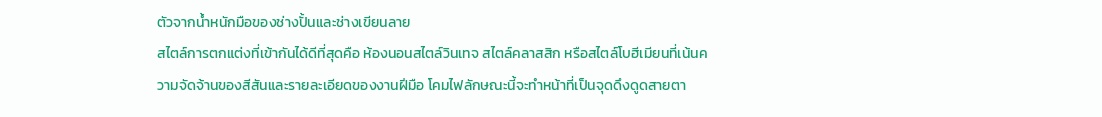ตัวจากน้ำหนักมือของช่างปั้นและช่างเขียนลาย
สไตล์การตกแต่งที่เข้ากันได้ดีที่สุดคือ ห้องนอนสไตล์วินเทจ สไตล์คลาสสิก หรือสไตล์โบฮีเมียนที่เน้นความจัดจ้านของสีสันและรายละเอียดของงานฝีมือ โคมไฟลักษณะนี้จะทำหน้าที่เป็นจุดดึงดูดสายตา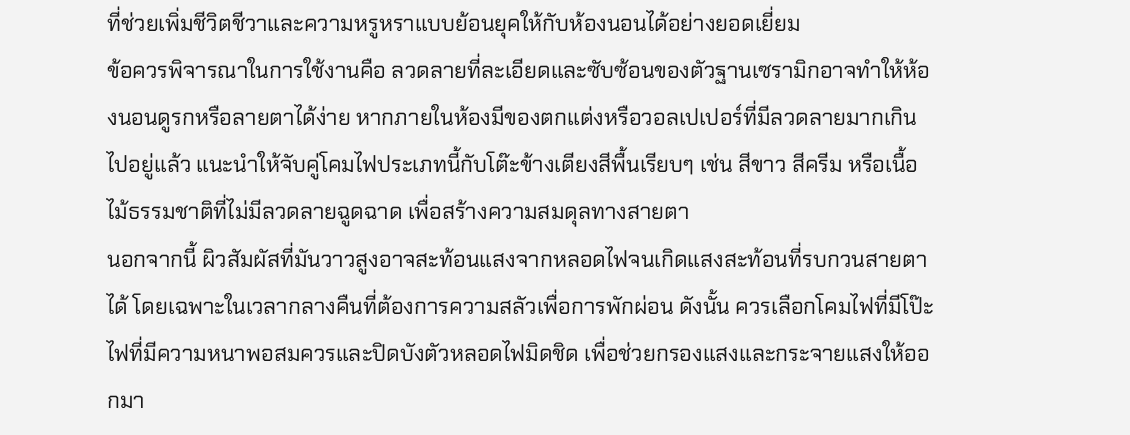ที่ช่วยเพิ่มชีวิตชีวาและความหรูหราแบบย้อนยุคให้กับห้องนอนได้อย่างยอดเยี่ยม
ข้อควรพิจารณาในการใช้งานคือ ลวดลายที่ละเอียดและซับซ้อนของตัวฐานเซรามิกอาจทำให้ห้องนอนดูรกหรือลายตาได้ง่าย หากภายในห้องมีของตกแต่งหรือวอลเปเปอร์ที่มีลวดลายมากเกินไปอยู่แล้ว แนะนำให้จับคู่โคมไฟประเภทนี้กับโต๊ะข้างเตียงสีพื้นเรียบๆ เช่น สีขาว สีครีม หรือเนื้อไม้ธรรมชาติที่ไม่มีลวดลายฉูดฉาด เพื่อสร้างความสมดุลทางสายตา
นอกจากนี้ ผิวสัมผัสที่มันวาวสูงอาจสะท้อนแสงจากหลอดไฟจนเกิดแสงสะท้อนที่รบกวนสายตาได้ โดยเฉพาะในเวลากลางคืนที่ต้องการความสลัวเพื่อการพักผ่อน ดังนั้น ควรเลือกโคมไฟที่มีโป๊ะไฟที่มีความหนาพอสมควรและปิดบังตัวหลอดไฟมิดชิด เพื่อช่วยกรองแสงและกระจายแสงให้ออกมา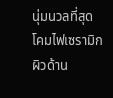นุ่มนวลที่สุด
โคมไฟเซรามิกผิวด้าน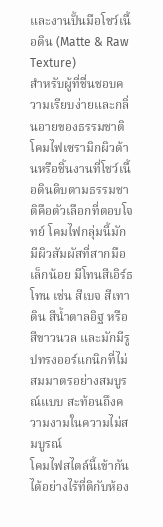และงานปั้นมือโชว์เนื้อดิน (Matte & Raw Texture)
สำหรับผู้ที่ชื่นชอบความเรียบง่ายและกลิ่นอายของธรรมชาติ โคมไฟเซรามิกผิวด้านหรือชิ้นงานที่โชว์เนื้อดินดิบตามธรรมชาติคือตัวเลือกที่ตอบโจทย์ โคมไฟกลุ่มนี้มักมีผิวสัมผัสที่สากมือเล็กน้อย มีโทนสีเอิร์ธโทน เช่น สีเบจ สีเทาดิน สีน้ำตาลอิฐ หรือสีขาวนวล และมักมีรูปทรงออร์แกนิกที่ไม่สมมาตรอย่างสมบูรณ์แบบ สะท้อนถึงความงามในความไม่สมบูรณ์
โคมไฟสไตล์นี้เข้ากันได้อย่างไร้ที่ติกับห้อง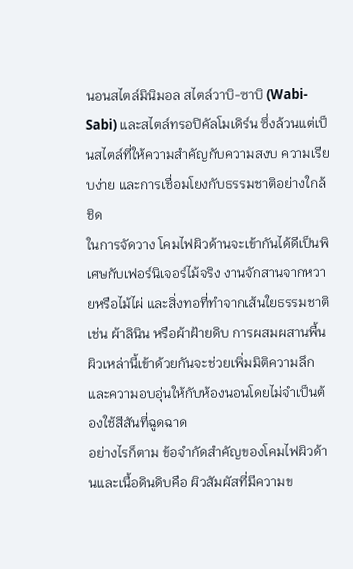นอนสไตล์มินิมอล สไตล์วาบิ-ซาบิ (Wabi-Sabi) และสไตล์ทรอปิคัลโมเดิร์น ซึ่งล้วนแต่เป็นสไตล์ที่ให้ความสำคัญกับความสงบ ความเรียบง่าย และการเชื่อมโยงกับธรรมชาติอย่างใกล้ชิด
ในการจัดวาง โคมไฟผิวด้านจะเข้ากันได้ดีเป็นพิเศษกับเฟอร์นิเจอร์ไม้จริง งานจักสานจากหวายหรือไม้ไผ่ และสิ่งทอที่ทำจากเส้นใยธรรมชาติ เช่น ผ้าลินิน หรือผ้าฝ้ายดิบ การผสมผสานพื้นผิวเหล่านี้เข้าด้วยกันจะช่วยเพิ่มมิติความลึกและความอบอุ่นให้กับห้องนอนโดยไม่จำเป็นต้องใช้สีสันที่ฉูดฉาด
อย่างไรก็ตาม ข้อจำกัดสำคัญของโคมไฟผิวด้านและเนื้อดินดิบคือ ผิวสัมผัสที่มีความข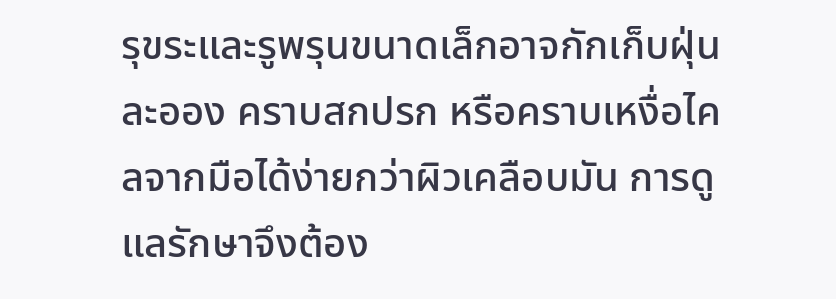รุขระและรูพรุนขนาดเล็กอาจกักเก็บฝุ่นละออง คราบสกปรก หรือคราบเหงื่อไคลจากมือได้ง่ายกว่าผิวเคลือบมัน การดูแลรักษาจึงต้อง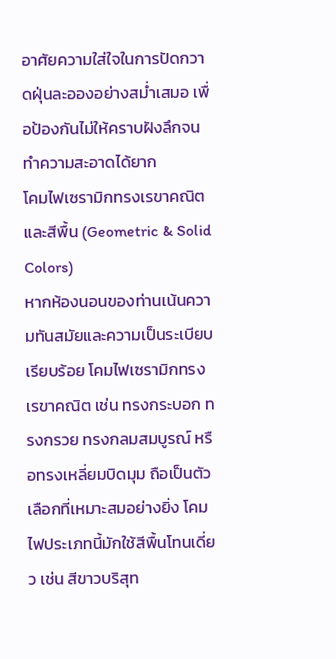อาศัยความใส่ใจในการปัดกวาดฝุ่นละอองอย่างสม่ำเสมอ เพื่อป้องกันไม่ให้คราบฝังลึกจนทำความสะอาดได้ยาก
โคมไฟเซรามิกทรงเรขาคณิตและสีพื้น (Geometric & Solid Colors)
หากห้องนอนของท่านเน้นความทันสมัยและความเป็นระเบียบเรียบร้อย โคมไฟเซรามิกทรงเรขาคณิต เช่น ทรงกระบอก ทรงกรวย ทรงกลมสมบูรณ์ หรือทรงเหลี่ยมบิดมุม ถือเป็นตัวเลือกที่เหมาะสมอย่างยิ่ง โคมไฟประเภทนี้มักใช้สีพื้นโทนเดี่ยว เช่น สีขาวบริสุท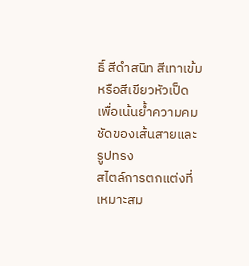ธิ์ สีดำสนิท สีเทาเข้ม หรือสีเขียวหัวเป็ด เพื่อเน้นย้ำความคมชัดของเส้นสายและรูปทรง
สไตล์การตกแต่งที่เหมาะสม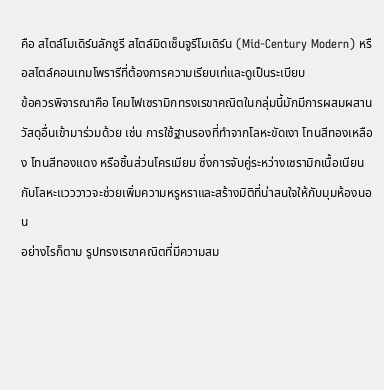คือ สไตล์โมเดิร์นลักชูรี สไตล์มิดเซ็นจูรีโมเดิร์น (Mid-Century Modern) หรือสไตล์คอนเทมโพรารีที่ต้องการความเรียบเท่และดูเป็นระเบียบ
ข้อควรพิจารณาคือ โคมไฟเซรามิกทรงเรขาคณิตในกลุ่มนี้มักมีการผสมผสานวัสดุอื่นเข้ามาร่วมด้วย เช่น การใช้ฐานรองที่ทำจากโลหะขัดเงา โทนสีทองเหลือง โทนสีทองแดง หรือชิ้นส่วนโครเมียม ซึ่งการจับคู่ระหว่างเซรามิกเนื้อเนียนกับโลหะแวววาวจะช่วยเพิ่มความหรูหราและสร้างมิติที่น่าสนใจให้กับมุมห้องนอน
อย่างไรก็ตาม รูปทรงเรขาคณิตที่มีความสม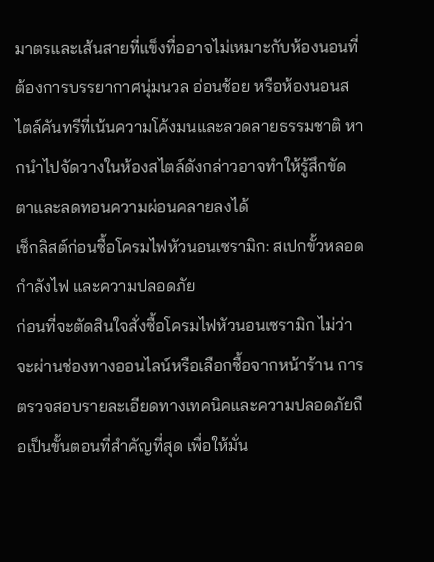มาตรและเส้นสายที่แข็งทื่ออาจไม่เหมาะกับห้องนอนที่ต้องการบรรยากาศนุ่มนวล อ่อนช้อย หรือห้องนอนสไตล์คันทรีที่เน้นความโค้งมนและลวดลายธรรมชาติ หากนำไปจัดวางในห้องสไตล์ดังกล่าวอาจทำให้รู้สึกขัดตาและลดทอนความผ่อนคลายลงได้
เช็กลิสต์ก่อนซื้อโครมไฟหัวนอนเซรามิก: สเปกขั้วหลอด กำลังไฟ และความปลอดภัย
ก่อนที่จะตัดสินใจสั่งซื้อโครมไฟหัวนอนเซรามิก ไม่ว่าจะผ่านช่องทางออนไลน์หรือเลือกซื้อจากหน้าร้าน การตรวจสอบรายละเอียดทางเทคนิคและความปลอดภัยถือเป็นขั้นตอนที่สำคัญที่สุด เพื่อให้มั่น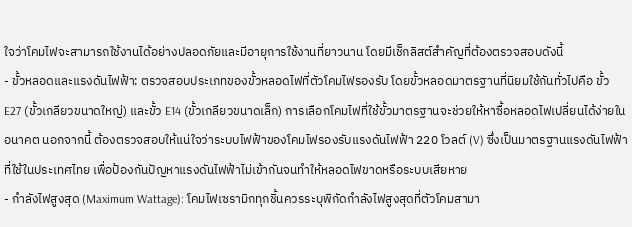ใจว่าโคมไฟจะสามารถใช้งานได้อย่างปลอดภัยและมีอายุการใช้งานที่ยาวนาน โดยมีเช็กลิสต์สำคัญที่ต้องตรวจสอบดังนี้
- ขั้วหลอดและแรงดันไฟฟ้า: ตรวจสอบประเภทของขั้วหลอดไฟที่ตัวโคมไฟรองรับ โดยขั้วหลอดมาตรฐานที่นิยมใช้กันทั่วไปคือ ขั้ว E27 (ขั้วเกลียวขนาดใหญ่) และขั้ว E14 (ขั้วเกลียวขนาดเล็ก) การเลือกโคมไฟที่ใช้ขั้วมาตรฐานจะช่วยให้หาซื้อหลอดไฟเปลี่ยนได้ง่ายในอนาคต นอกจากนี้ ต้องตรวจสอบให้แน่ใจว่าระบบไฟฟ้าของโคมไฟรองรับแรงดันไฟฟ้า 220 โวลต์ (V) ซึ่งเป็นมาตรฐานแรงดันไฟฟ้าที่ใช้ในประเทศไทย เพื่อป้องกันปัญหาแรงดันไฟฟ้าไม่เข้ากันจนทำให้หลอดไฟขาดหรือระบบเสียหาย
- กำลังไฟสูงสุด (Maximum Wattage): โคมไฟเซรามิกทุกชิ้นควรระบุพิกัดกำลังไฟสูงสุดที่ตัวโคมสามา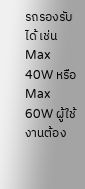รถรองรับได้ เช่น Max 40W หรือ Max 60W ผู้ใช้งานต้อง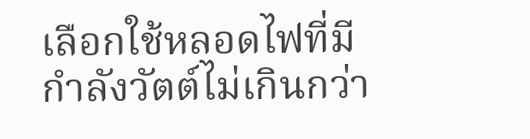เลือกใช้หลอดไฟที่มีกำลังวัตต์ไม่เกินกว่า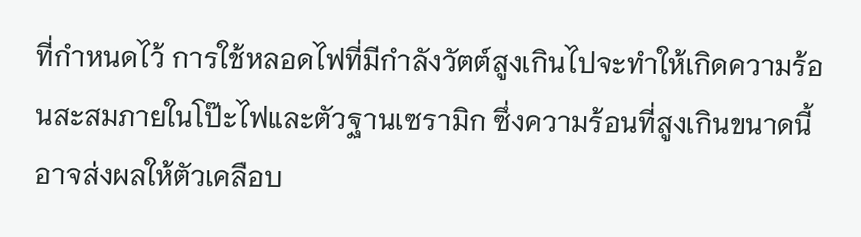ที่กำหนดไว้ การใช้หลอดไฟที่มีกำลังวัตต์สูงเกินไปจะทำให้เกิดความร้อนสะสมภายในโป๊ะไฟและตัวฐานเซรามิก ซึ่งความร้อนที่สูงเกินขนาดนี้อาจส่งผลให้ตัวเคลือบ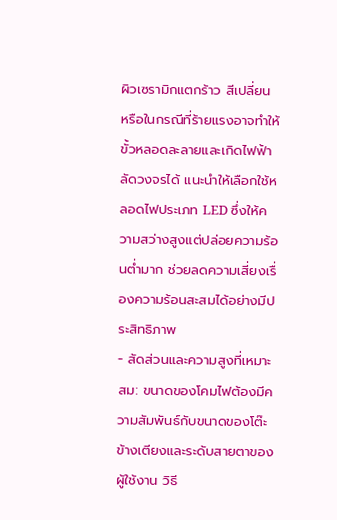ผิวเซรามิกแตกร้าว สีเปลี่ยน หรือในกรณีที่ร้ายแรงอาจทำให้ขั้วหลอดละลายและเกิดไฟฟ้าลัดวงจรได้ แนะนำให้เลือกใช้หลอดไฟประเภท LED ซึ่งให้ความสว่างสูงแต่ปล่อยความร้อนต่ำมาก ช่วยลดความเสี่ยงเรื่องความร้อนสะสมได้อย่างมีประสิทธิภาพ
- สัดส่วนและความสูงที่เหมาะสม: ขนาดของโคมไฟต้องมีความสัมพันธ์กับขนาดของโต๊ะข้างเตียงและระดับสายตาของผู้ใช้งาน วิธี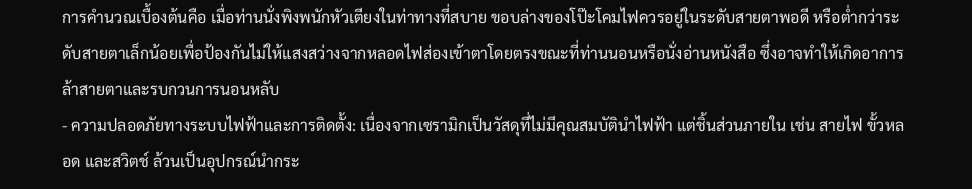การคำนวณเบื้องต้นคือ เมื่อท่านนั่งพิงพนักหัวเตียงในท่าทางที่สบาย ขอบล่างของโป๊ะโคมไฟควรอยู่ในระดับสายตาพอดี หรือต่ำกว่าระดับสายตาเล็กน้อยเพื่อป้องกันไม่ให้แสงสว่างจากหลอดไฟส่องเข้าตาโดยตรงขณะที่ท่านนอนหรือนั่งอ่านหนังสือ ซึ่งอาจทำให้เกิดอาการล้าสายตาและรบกวนการนอนหลับ
- ความปลอดภัยทางระบบไฟฟ้าและการติดตั้ง: เนื่องจากเซรามิกเป็นวัสดุที่ไม่มีคุณสมบัตินำไฟฟ้า แต่ชิ้นส่วนภายใน เช่น สายไฟ ขั้วหลอด และสวิตช์ ล้วนเป็นอุปกรณ์นำกระ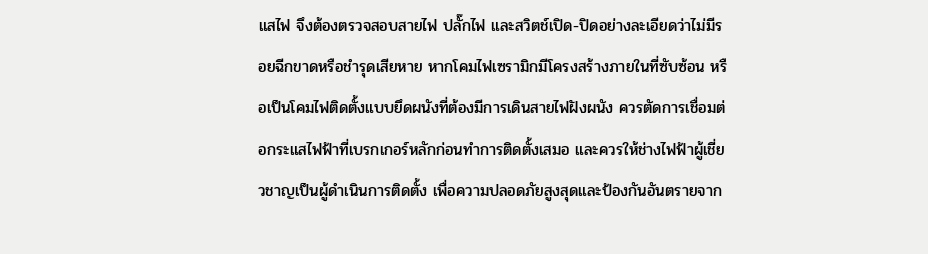แสไฟ จึงต้องตรวจสอบสายไฟ ปลั๊กไฟ และสวิตช์เปิด-ปิดอย่างละเอียดว่าไม่มีรอยฉีกขาดหรือชำรุดเสียหาย หากโคมไฟเซรามิกมีโครงสร้างภายในที่ซับซ้อน หรือเป็นโคมไฟติดตั้งแบบยึดผนังที่ต้องมีการเดินสายไฟฝังผนัง ควรตัดการเชื่อมต่อกระแสไฟฟ้าที่เบรกเกอร์หลักก่อนทำการติดตั้งเสมอ และควรให้ช่างไฟฟ้าผู้เชี่ยวชาญเป็นผู้ดำเนินการติดตั้ง เพื่อความปลอดภัยสูงสุดและป้องกันอันตรายจาก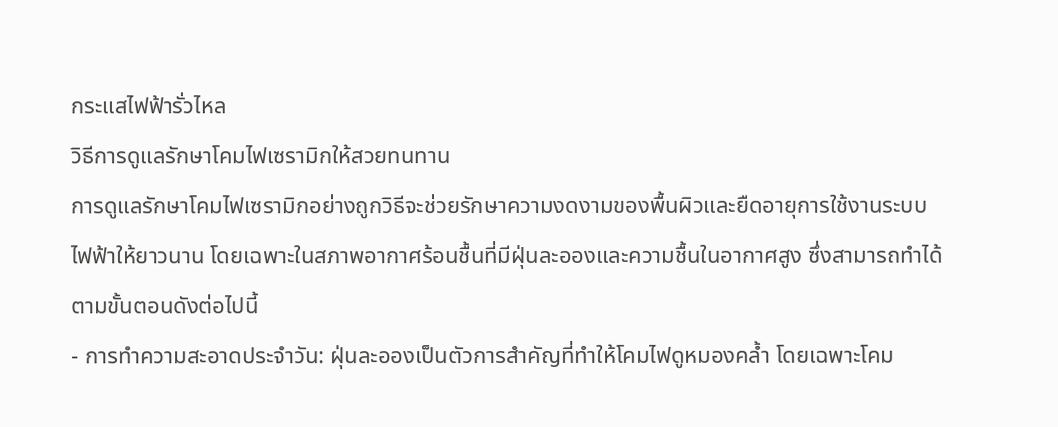กระแสไฟฟ้ารั่วไหล
วิธีการดูแลรักษาโคมไฟเซรามิกให้สวยทนทาน
การดูแลรักษาโคมไฟเซรามิกอย่างถูกวิธีจะช่วยรักษาความงดงามของพื้นผิวและยืดอายุการใช้งานระบบไฟฟ้าให้ยาวนาน โดยเฉพาะในสภาพอากาศร้อนชื้นที่มีฝุ่นละอองและความชื้นในอากาศสูง ซึ่งสามารถทำได้ตามขั้นตอนดังต่อไปนี้
- การทำความสะอาดประจำวัน: ฝุ่นละอองเป็นตัวการสำคัญที่ทำให้โคมไฟดูหมองคล้ำ โดยเฉพาะโคม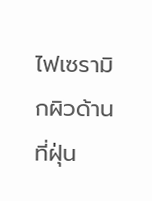ไฟเซรามิกผิวด้านที่ฝุ่น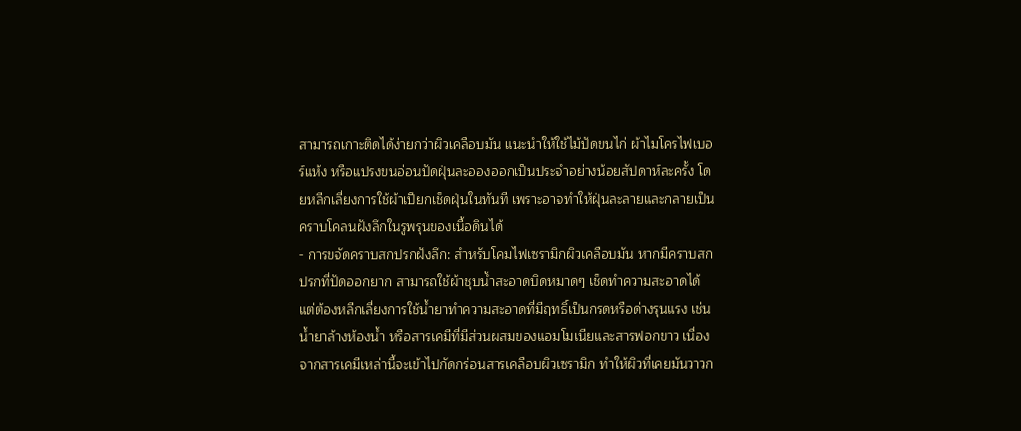สามารถเกาะติดได้ง่ายกว่าผิวเคลือบมัน แนะนำให้ใช้ไม้ปัดขนไก่ ผ้าไมโครไฟเบอร์แห้ง หรือแปรงขนอ่อนปัดฝุ่นละอองออกเป็นประจำอย่างน้อยสัปดาห์ละครั้ง โดยหลีกเลี่ยงการใช้ผ้าเปียกเช็ดฝุ่นในทันที เพราะอาจทำให้ฝุ่นละลายและกลายเป็นคราบโคลนฝังลึกในรูพรุนของเนื้อดินได้
- การขจัดคราบสกปรกฝังลึก: สำหรับโคมไฟเซรามิกผิวเคลือบมัน หากมีคราบสกปรกที่ปัดออกยาก สามารถใช้ผ้าชุบน้ำสะอาดบิดหมาดๆ เช็ดทำความสะอาดได้ แต่ต้องหลีกเลี่ยงการใช้น้ำยาทำความสะอาดที่มีฤทธิ์เป็นกรดหรือด่างรุนแรง เช่น น้ำยาล้างห้องน้ำ หรือสารเคมีที่มีส่วนผสมของแอมโมเนียและสารฟอกขาว เนื่องจากสารเคมีเหล่านี้จะเข้าไปกัดกร่อนสารเคลือบผิวเซรามิก ทำให้ผิวที่เคยมันวาวก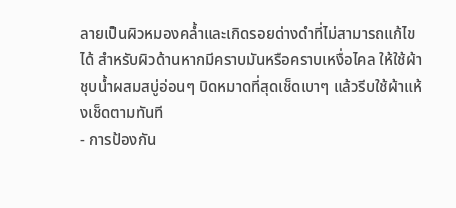ลายเป็นผิวหมองคล้ำและเกิดรอยด่างดำที่ไม่สามารถแก้ไขได้ สำหรับผิวด้านหากมีคราบมันหรือคราบเหงื่อไคล ให้ใช้ผ้าชุบน้ำผสมสบู่อ่อนๆ บิดหมาดที่สุดเช็ดเบาๆ แล้วรีบใช้ผ้าแห้งเช็ดตามทันที
- การป้องกัน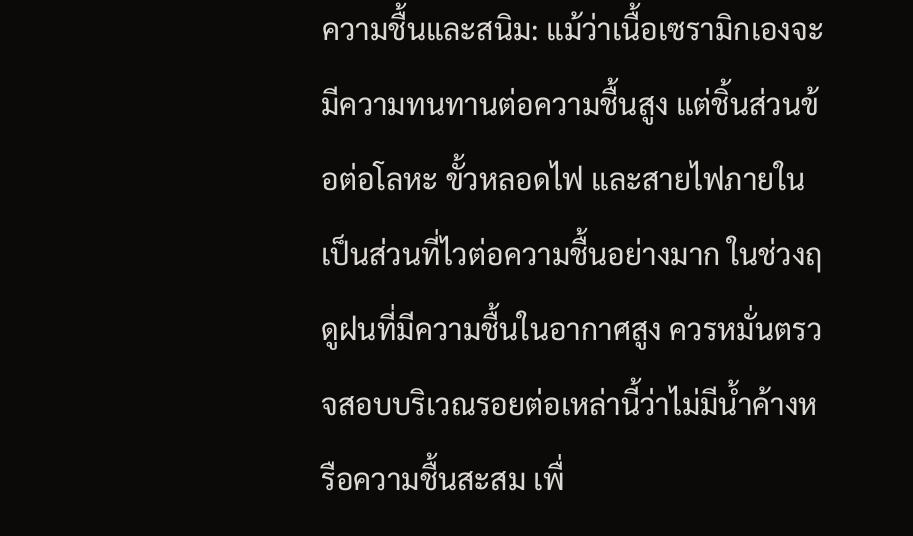ความชื้นและสนิม: แม้ว่าเนื้อเซรามิกเองจะมีความทนทานต่อความชื้นสูง แต่ชิ้นส่วนข้อต่อโลหะ ขั้วหลอดไฟ และสายไฟภายในเป็นส่วนที่ไวต่อความชื้นอย่างมาก ในช่วงฤดูฝนที่มีความชื้นในอากาศสูง ควรหมั่นตรวจสอบบริเวณรอยต่อเหล่านี้ว่าไม่มีน้ำค้างหรือความชื้นสะสม เพื่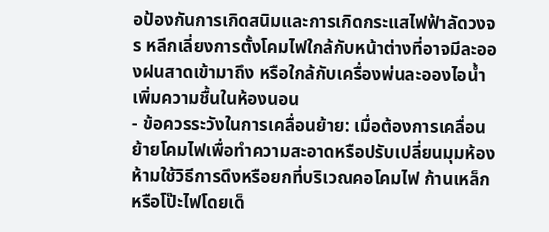อป้องกันการเกิดสนิมและการเกิดกระแสไฟฟ้าลัดวงจร หลีกเลี่ยงการตั้งโคมไฟใกล้กับหน้าต่างที่อาจมีละอองฝนสาดเข้ามาถึง หรือใกล้กับเครื่องพ่นละอองไอน้ำเพิ่มความชื้นในห้องนอน
- ข้อควรระวังในการเคลื่อนย้าย: เมื่อต้องการเคลื่อนย้ายโคมไฟเพื่อทำความสะอาดหรือปรับเปลี่ยนมุมห้อง ห้ามใช้วิธีการดึงหรือยกที่บริเวณคอโคมไฟ ก้านเหล็ก หรือโป๊ะไฟโดยเด็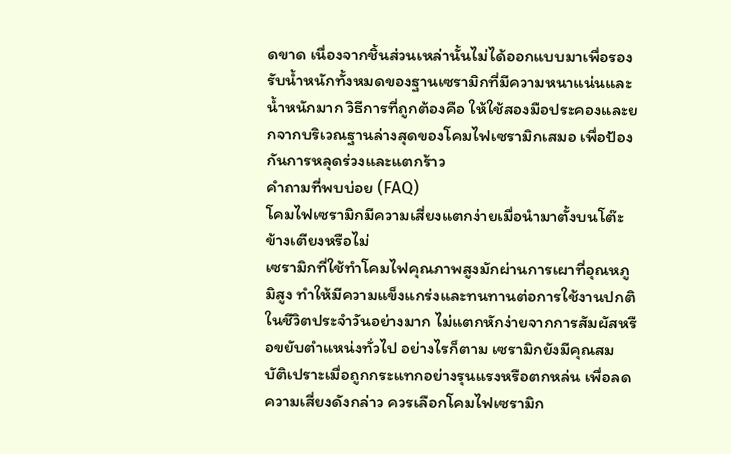ดขาด เนื่องจากชิ้นส่วนเหล่านั้นไม่ได้ออกแบบมาเพื่อรองรับน้ำหนักทั้งหมดของฐานเซรามิกที่มีความหนาแน่นและน้ำหนักมาก วิธีการที่ถูกต้องคือ ให้ใช้สองมือประคองและยกจากบริเวณฐานล่างสุดของโคมไฟเซรามิกเสมอ เพื่อป้องกันการหลุดร่วงและแตกร้าว
คำถามที่พบบ่อย (FAQ)
โคมไฟเซรามิกมีความเสี่ยงแตกง่ายเมื่อนำมาตั้งบนโต๊ะข้างเตียงหรือไม่
เซรามิกที่ใช้ทำโคมไฟคุณภาพสูงมักผ่านการเผาที่อุณหภูมิสูง ทำให้มีความแข็งแกร่งและทนทานต่อการใช้งานปกติในชีวิตประจำวันอย่างมาก ไม่แตกหักง่ายจากการสัมผัสหรือขยับตำแหน่งทั่วไป อย่างไรก็ตาม เซรามิกยังมีคุณสมบัติเปราะเมื่อถูกกระแทกอย่างรุนแรงหรือตกหล่น เพื่อลดความเสี่ยงดังกล่าว ควรเลือกโคมไฟเซรามิก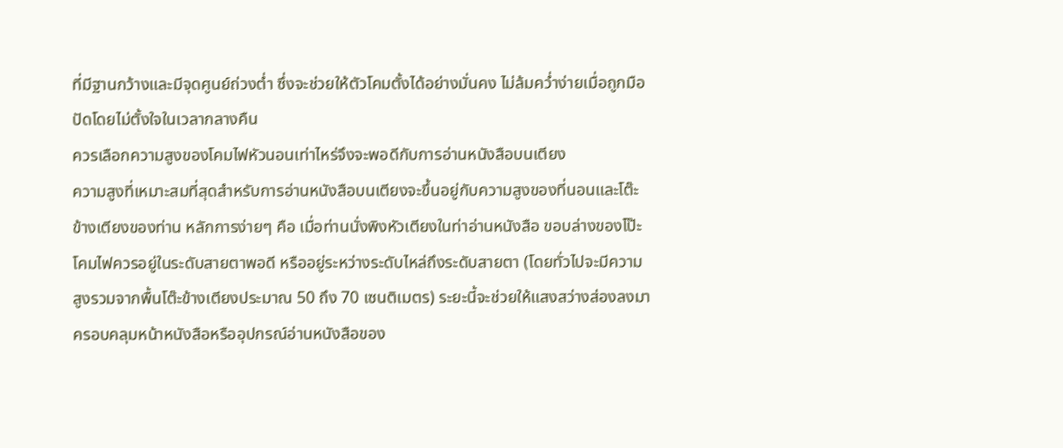ที่มีฐานกว้างและมีจุดศูนย์ถ่วงต่ำ ซึ่งจะช่วยให้ตัวโคมตั้งได้อย่างมั่นคง ไม่ล้มคว่ำง่ายเมื่อถูกมือปัดโดยไม่ตั้งใจในเวลากลางคืน
ควรเลือกความสูงของโคมไฟหัวนอนเท่าไหร่จึงจะพอดีกับการอ่านหนังสือบนเตียง
ความสูงที่เหมาะสมที่สุดสำหรับการอ่านหนังสือบนเตียงจะขึ้นอยู่กับความสูงของที่นอนและโต๊ะข้างเตียงของท่าน หลักการง่ายๆ คือ เมื่อท่านนั่งพิงหัวเตียงในท่าอ่านหนังสือ ขอบล่างของโป๊ะโคมไฟควรอยู่ในระดับสายตาพอดี หรืออยู่ระหว่างระดับไหล่ถึงระดับสายตา (โดยทั่วไปจะมีความสูงรวมจากพื้นโต๊ะข้างเตียงประมาณ 50 ถึง 70 เซนติเมตร) ระยะนี้จะช่วยให้แสงสว่างส่องลงมาครอบคลุมหน้าหนังสือหรืออุปกรณ์อ่านหนังสือของ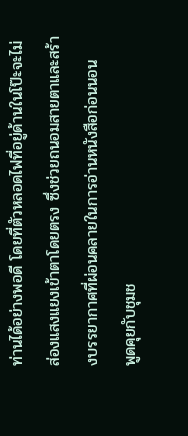ท่านได้อย่างพอดี โดยที่ตัวหลอดไฟที่อยู่ด้านในโป๊ะจะไม่ส่องแสงแยงเข้าตาโดยตรง ซึ่งช่วยถนอมสายตาและสร้างบรรยากาศที่ผ่อนคลายในการอ่านหนังสือก่อนนอน
พูดคุยกับชุมช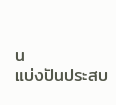น
แบ่งปันประสบ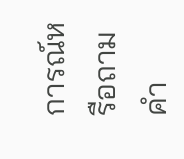การณ์หรือถามคำ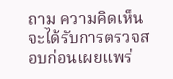ถาม ความคิดเห็นจะได้รับการตรวจสอบก่อนเผยแพร่